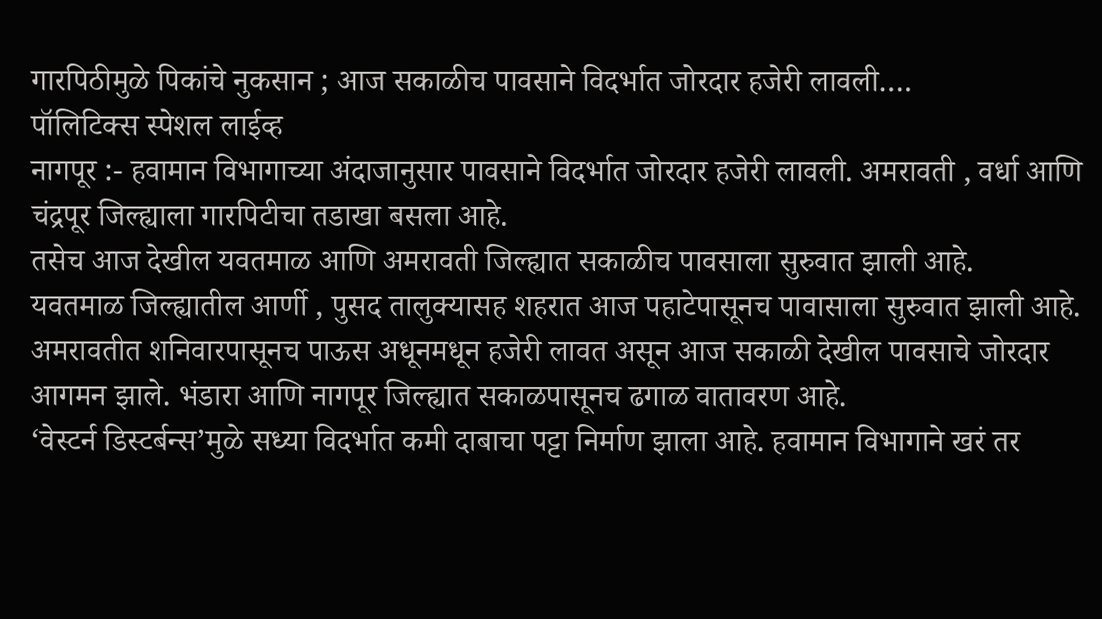गारपिठीमुळे पिकांचे नुकसान ; आज सकाळीच पावसाने विदर्भात जोरदार हजेरी लावली….
पॉलिटिक्स स्पेशल लाईव्ह
नागपूर :- हवामान विभागाच्या अंदाजानुसार पावसाने विदर्भात जोरदार हजेरी लावली. अमरावती , वर्धा आणि चंद्रपूर जिल्ह्याला गारपिटीचा तडाखा बसला आहे.
तसेच आज देखील यवतमाळ आणि अमरावती जिल्ह्यात सकाळीच पावसाला सुरुवात झाली आहे.
यवतमाळ जिल्ह्यातील आर्णी , पुसद तालुक्यासह शहरात आज पहाटेपासूनच पावासाला सुरुवात झाली आहे. अमरावतीत शनिवारपासूनच पाऊस अधूनमधून हजेरी लावत असून आज सकाळी देखील पावसाचे जोरदार आगमन झाले. भंडारा आणि नागपूर जिल्ह्यात सकाळपासूनच ढगाळ वातावरण आहे.
‘वेस्टर्न डिस्टर्बन्स’मुळे सध्या विदर्भात कमी दाबाचा पट्टा निर्माण झाला आहे. हवामान विभागाने खरं तर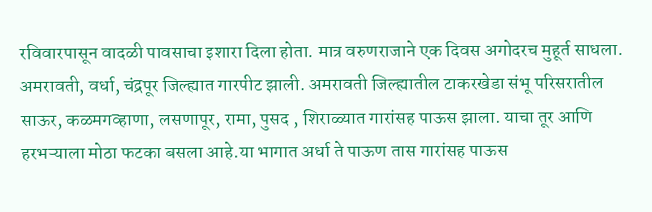रविवारपासून वादळी पावसाचा इशारा दिला होता. मात्र वरुणराजाने एक दिवस अगोदरच मुहूर्त साधला. अमरावती, वर्धा, चंद्रपूर जिल्ह्यात गारपीट झाली. अमरावती जिल्ह्यातील टाकरखेडा संभू परिसरातील साऊर, कळमगव्हाणा, लसणापूर, रामा, पुसद , शिराळ्यात गारांसह पाऊस झाला. याचा तूर आणि हरभऱ्याला मोठा फटका बसला आहे.या भागात अर्धा ते पाऊण तास गारांसह पाऊस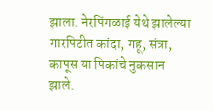झाला. नेरपिंगळाई येथे झालेल्या गारपिटीत कांदा, गहू, संत्रा, कापूस या पिकांचे नुकसान झाले.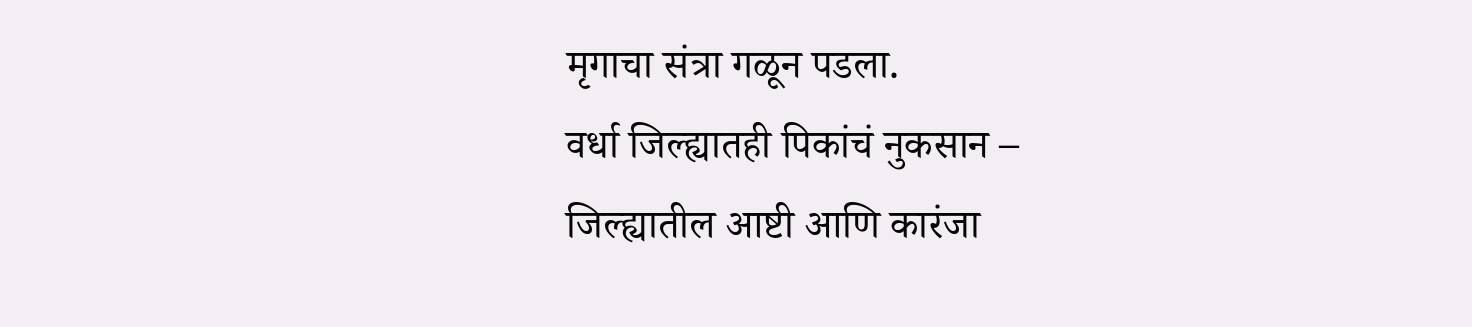मृगाचा संत्रा गळून पडला.
वर्धा जिल्ह्यातही पिकांचं नुकसान –
जिल्ह्यातील आष्टी आणि कारंजा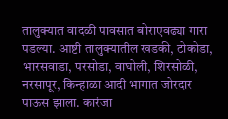तालुक्यात वादळी पावसात बोराएवढ्या गारा पडल्या. आष्टी तालुक्यातील खडकी, टोकोडा, भारसवाडा, परसोडा, वाघोली, शिरसोळी, नरसापूर, किन्हाळा आदी भागात जोरदार पाऊस झाला. कारंजा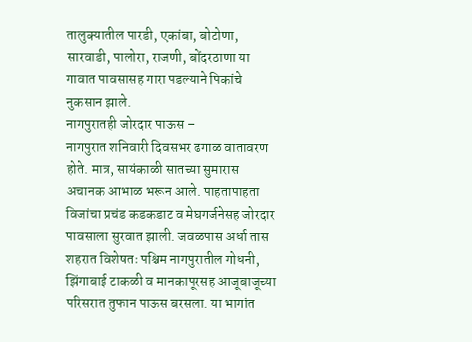तालुक्यातील पारडी, एकांबा, बोटोणा, सारवाडी, पालोरा, राजणी, बोंदरठाणा या गावात पावसासह गारा पडल्याने पिकांचे नुकसान झाले.
नागपुरातही जोरदार पाऊस –
नागपुरात शनिवारी दिवसभर ढगाळ वातावरण होते. मात्र, सायंकाळी सातच्या सुमारास अचानक आभाळ भरून आले. पाहतापाहता विजांचा प्रचंड कडकडाट व मेघगर्जनेसह जोरदार पावसाला सुरवात झाली. जवळपास अर्धा तास शहरात विशेषतः पश्चिम नागपुरातील गोधनी, झिंगाबाई टाकळी व मानकापूरसह आजूबाजूच्या परिसरात तुफान पाऊस बरसला. या भागांत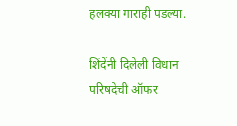हलक्या गाराही पडल्या.

शिंदेंनी दिलेली विधान परिषदेची ऑफर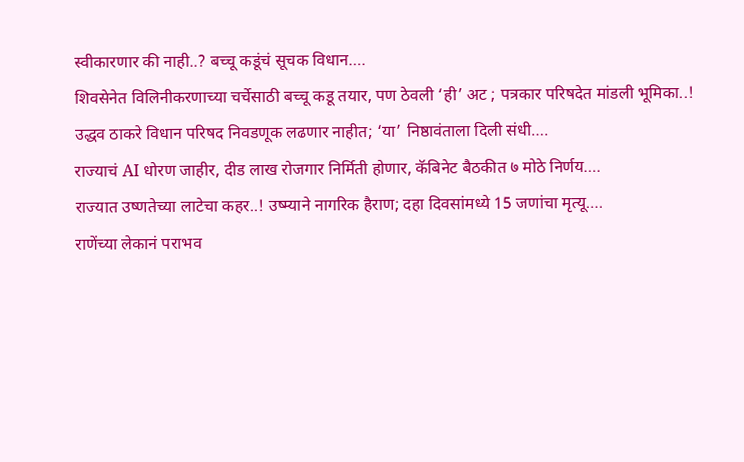स्वीकारणार की नाही..? बच्चू कडूंचं सूचक विधान….
शिवसेनेत विलिनीकरणाच्या चर्चेसाठी बच्चू कडू तयार, पण ठेवली ‘ही’ अट ; पत्रकार परिषदेत मांडली भूमिका..!
उद्धव ठाकरे विधान परिषद निवडणूक लढणार नाहीत; ‘या’ निष्ठावंताला दिली संधी….
राज्याचं AI धोरण जाहीर, दीड लाख रोजगार निर्मिती होणार, कॅबिनेट बैठकीत ७ मोठे निर्णय….
राज्यात उष्णतेच्या लाटेचा कहर..! उष्म्याने नागरिक हैराण; दहा दिवसांमध्ये 15 जणांचा मृत्यू….
राणेंच्या लेकानं पराभव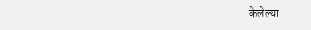केलेल्या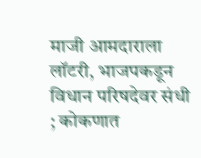माजी आमदाराला लॉटरी, भाजपकडून विधान परिषदेवर संधी ; कोकणात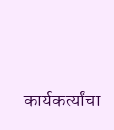कार्यकर्त्यांचा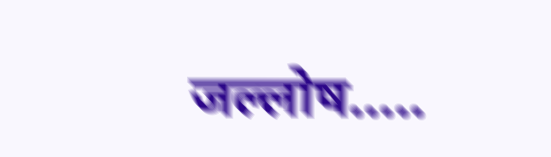जल्लोष…..